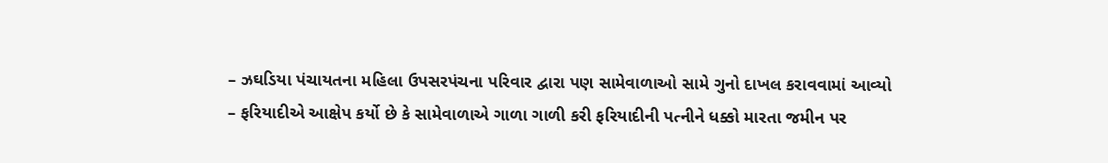– ઝઘડિયા પંચાયતના મહિલા ઉપસરપંચના પરિવાર દ્વારા પણ સામેવાળાઓ સામે ગુનો દાખલ કરાવવામાં આવ્યો
– ફરિયાદીએ આક્ષેપ કર્યો છે કે સામેવાળાએ ગાળા ગાળી કરી ફરિયાદીની પત્નીને ધક્કો મારતા જમીન પર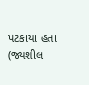પટકાયા હતા
(જ્યશીલ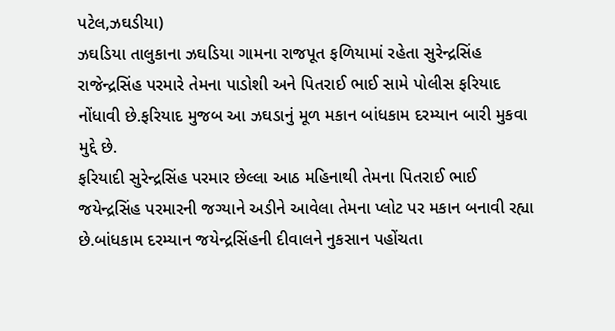પટેલ,ઝઘડીયા)
ઝઘડિયા તાલુકાના ઝઘડિયા ગામના રાજપૂત ફળિયામાં રહેતા સુરેન્દ્રસિંહ રાજેન્દ્રસિંહ પરમારે તેમના પાડોશી અને પિતરાઈ ભાઈ સામે પોલીસ ફરિયાદ નોંધાવી છે.ફરિયાદ મુજબ આ ઝઘડાનું મૂળ મકાન બાંધકામ દરમ્યાન બારી મુકવા મુદ્દે છે.
ફરિયાદી સુરેન્દ્રસિંહ પરમાર છેલ્લા આઠ મહિનાથી તેમના પિતરાઈ ભાઈ જયેન્દ્રસિંહ પરમારની જગ્યાને અડીને આવેલા તેમના પ્લોટ પર મકાન બનાવી રહ્યા છે.બાંધકામ દરમ્યાન જયેન્દ્રસિંહની દીવાલને નુકસાન પહોંચતા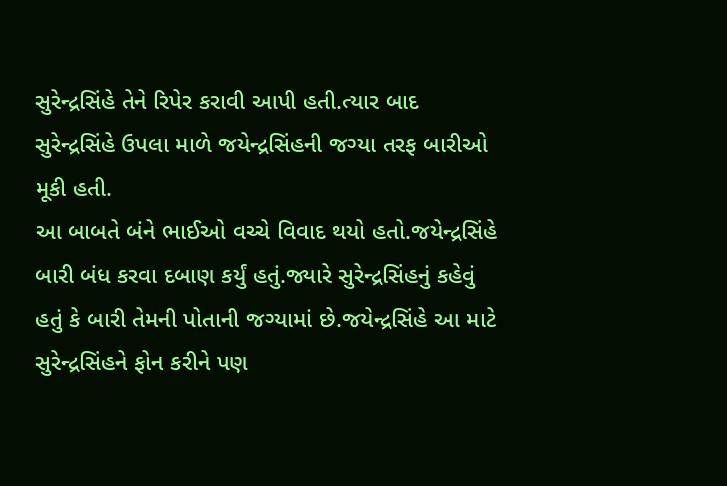સુરેન્દ્રસિંહે તેને રિપેર કરાવી આપી હતી.ત્યાર બાદ સુરેન્દ્રસિંહે ઉપલા માળે જયેન્દ્રસિંહની જગ્યા તરફ બારીઓ મૂકી હતી.
આ બાબતે બંને ભાઈઓ વચ્ચે વિવાદ થયો હતો.જયેન્દ્રસિંહે બારી બંધ કરવા દબાણ કર્યું હતું.જ્યારે સુરેન્દ્રસિંહનું કહેવું હતું કે બારી તેમની પોતાની જગ્યામાં છે.જયેન્દ્રસિંહે આ માટે સુરેન્દ્રસિંહને ફોન કરીને પણ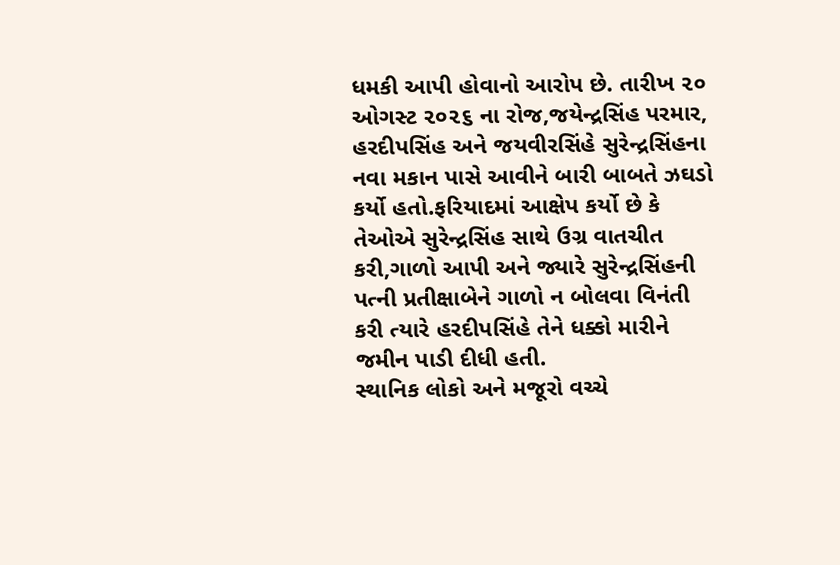ધમકી આપી હોવાનો આરોપ છે. તારીખ ૨૦ ઓગસ્ટ ૨૦૨૬ ના રોજ,જયેન્દ્રસિંહ પરમાર, હરદીપસિંહ અને જયવીરસિંહે સુરેન્દ્રસિંહના નવા મકાન પાસે આવીને બારી બાબતે ઝઘડો કર્યો હતો.ફરિયાદમાં આક્ષેપ કર્યો છે કે તેઓએ સુરેન્દ્રસિંહ સાથે ઉગ્ર વાતચીત કરી,ગાળો આપી અને જ્યારે સુરેન્દ્રસિંહની પત્ની પ્રતીક્ષાબેને ગાળો ન બોલવા વિનંતી કરી ત્યારે હરદીપસિંહે તેને ધક્કો મારીને જમીન પાડી દીધી હતી.
સ્થાનિક લોકો અને મજૂરો વચ્ચે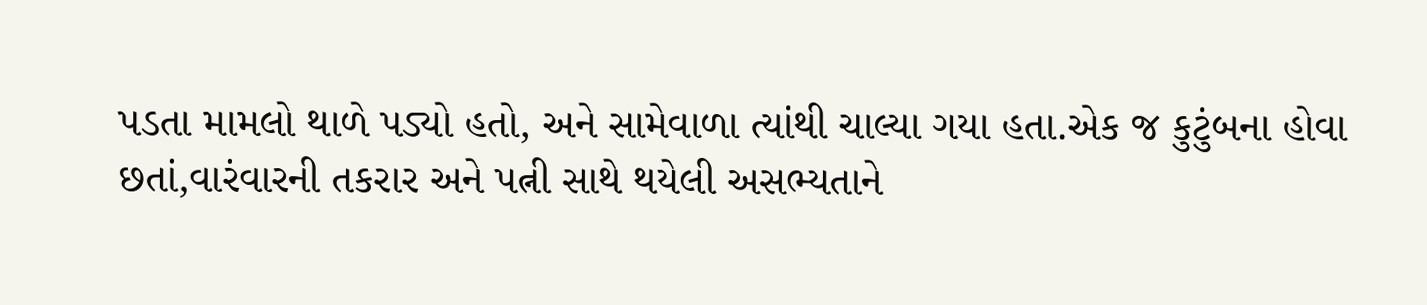પડતા મામલો થાળે પડ્યો હતો, અને સામેવાળા ત્યાંથી ચાલ્યા ગયા હતા.એક જ કુટુંબના હોવા છતાં,વારંવારની તકરાર અને પત્ની સાથે થયેલી અસભ્યતાને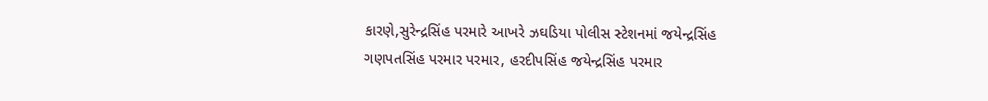કારણે,સુરેન્દ્રસિંહ પરમારે આખરે ઝઘડિયા પોલીસ સ્ટેશનમાં જયેન્દ્રસિંહ ગણપતસિંહ પરમાર પરમાર, હરદીપસિંહ જયેન્દ્રસિંહ પરમાર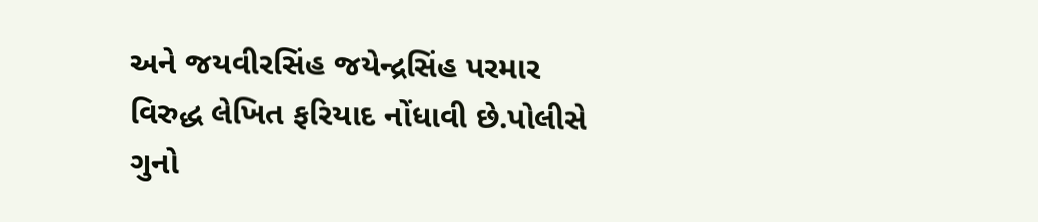અને જયવીરસિંહ જયેન્દ્રસિંહ પરમાર વિરુદ્ધ લેખિત ફરિયાદ નોંધાવી છે.પોલીસે ગુનો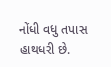નોંધી વધુ તપાસ હાથધરી છે.